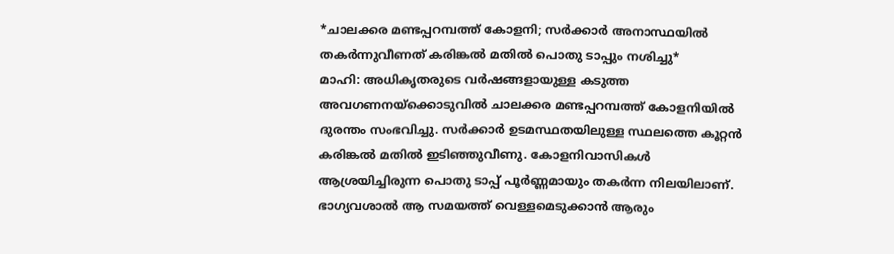*ചാലക്കര മണ്ടപ്പറമ്പത്ത് കോളനി; സർക്കാർ അനാസ്ഥയിൽ തകർന്നുവീണത് കരിങ്കൽ മതിൽ പൊതു ടാപ്പും നശിച്ചു*
മാഹി: അധികൃതരുടെ വർഷങ്ങളായുള്ള കടുത്ത അവഗണനയ്ക്കൊടുവിൽ ചാലക്കര മണ്ടപ്പറമ്പത്ത് കോളനിയിൽ ദുരന്തം സംഭവിച്ചു. സർക്കാർ ഉടമസ്ഥതയിലുള്ള സ്ഥലത്തെ കൂറ്റൻ കരിങ്കൽ മതിൽ ഇടിഞ്ഞുവീണു. കോളനിവാസികൾ ആശ്രയിച്ചിരുന്ന പൊതു ടാപ്പ് പൂർണ്ണമായും തകർന്ന നിലയിലാണ്. ഭാഗ്യവശാൽ ആ സമയത്ത് വെള്ളമെടുക്കാൻ ആരും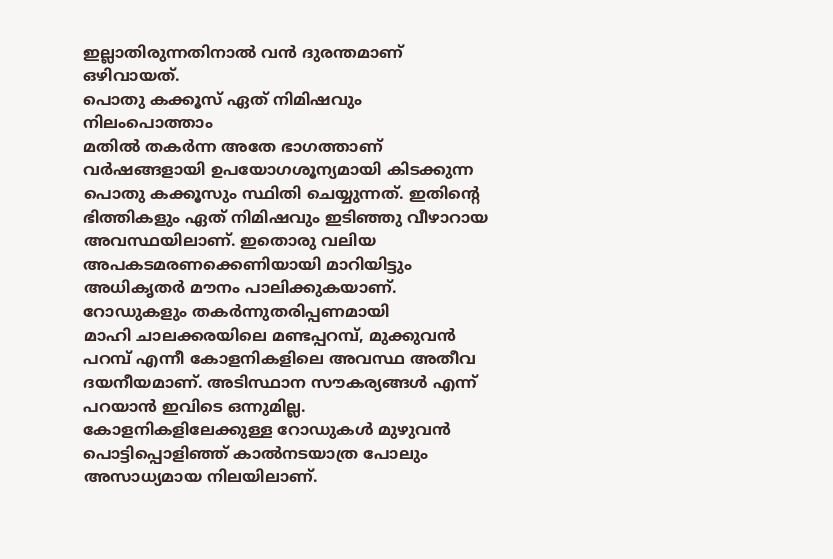ഇല്ലാതിരുന്നതിനാൽ വൻ ദുരന്തമാണ് ഒഴിവായത്.
പൊതു കക്കൂസ് ഏത് നിമിഷവും നിലംപൊത്താം
മതിൽ തകർന്ന അതേ ഭാഗത്താണ് വർഷങ്ങളായി ഉപയോഗശൂന്യമായി കിടക്കുന്ന പൊതു കക്കൂസും സ്ഥിതി ചെയ്യുന്നത്. ഇതിന്റെ ഭിത്തികളും ഏത് നിമിഷവും ഇടിഞ്ഞു വീഴാറായ അവസ്ഥയിലാണ്. ഇതൊരു വലിയ അപകടമരണക്കെണിയായി മാറിയിട്ടും അധികൃതർ മൗനം പാലിക്കുകയാണ്.
റോഡുകളും തകർന്നുതരിപ്പണമായി
മാഹി ചാലക്കരയിലെ മണ്ടപ്പറമ്പ്, മുക്കുവൻ പറമ്പ് എന്നീ കോളനികളിലെ അവസ്ഥ അതീവ ദയനീയമാണ്. അടിസ്ഥാന സൗകര്യങ്ങൾ എന്ന് പറയാൻ ഇവിടെ ഒന്നുമില്ല. കോളനികളിലേക്കുള്ള റോഡുകൾ മുഴുവൻ പൊട്ടിപ്പൊളിഞ്ഞ് കാൽനടയാത്ര പോലും അസാധ്യമായ നിലയിലാണ്.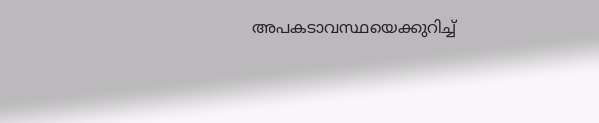അപകടാവസ്ഥയെക്കുറിച്ച്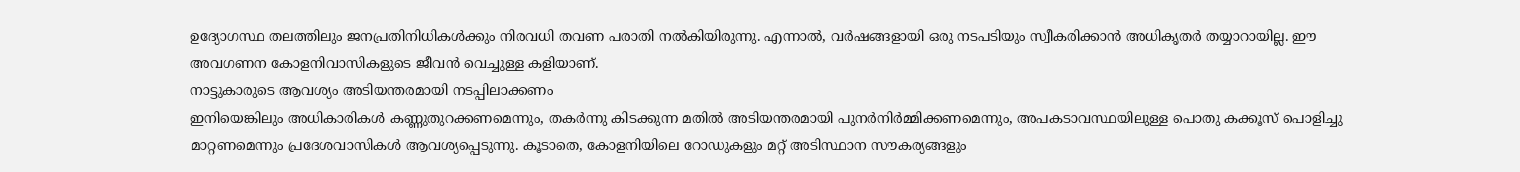ഉദ്യോഗസ്ഥ തലത്തിലും ജനപ്രതിനിധികൾക്കും നിരവധി തവണ പരാതി നൽകിയിരുന്നു. എന്നാൽ, വർഷങ്ങളായി ഒരു നടപടിയും സ്വീകരിക്കാൻ അധികൃതർ തയ്യാറായില്ല. ഈ അവഗണന കോളനിവാസികളുടെ ജീവൻ വെച്ചുള്ള കളിയാണ്.
നാട്ടുകാരുടെ ആവശ്യം അടിയന്തരമായി നടപ്പിലാക്കണം
ഇനിയെങ്കിലും അധികാരികൾ കണ്ണുതുറക്കണമെന്നും, തകർന്നു കിടക്കുന്ന മതിൽ അടിയന്തരമായി പുനർനിർമ്മിക്കണമെന്നും, അപകടാവസ്ഥയിലുള്ള പൊതു കക്കൂസ് പൊളിച്ചു മാറ്റണമെന്നും പ്രദേശവാസികൾ ആവശ്യപ്പെടുന്നു. കൂടാതെ, കോളനിയിലെ റോഡുകളും മറ്റ് അടിസ്ഥാന സൗകര്യങ്ങളും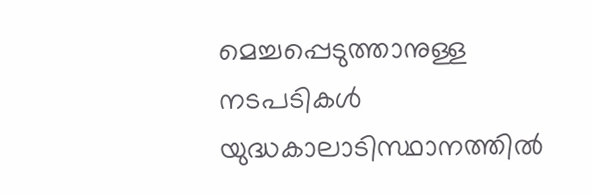മെച്ചപ്പെടുത്താനുള്ള നടപടികൾ യുദ്ധകാലാടിസ്ഥാനത്തിൽ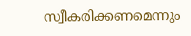സ്വീകരിക്കണമെന്നും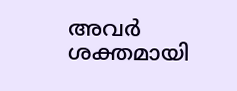അവർ ശക്തമായി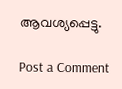ആവശ്യപ്പെട്ടു.

Post a Comment